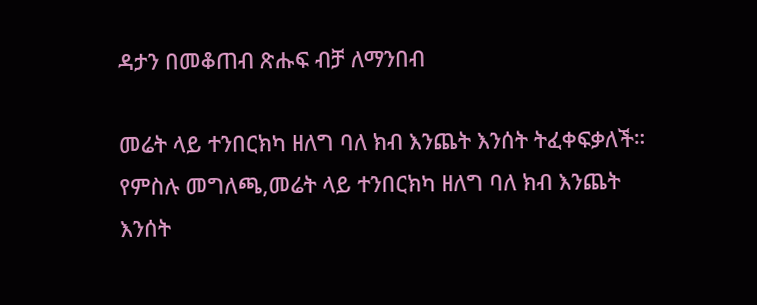ዳታን በመቆጠብ ጽሑፍ ብቻ ለማንበብ

መሬት ላይ ተንበርክካ ዘለግ ባለ ክብ እንጨት እንሰት ትፈቀፍቃለች።
የምስሉ መግለጫ,መሬት ላይ ተንበርክካ ዘለግ ባለ ክብ እንጨት እንሰት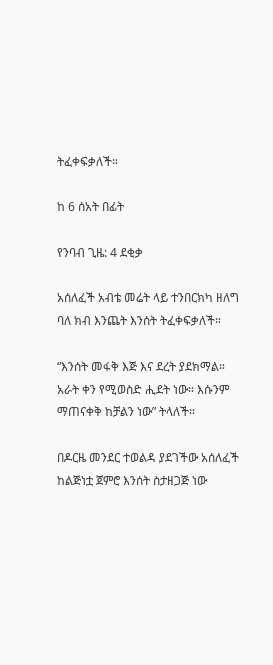ትፈቀፍቃለች።

ከ 6 ሰአት በፊት

የንባብ ጊዜ: 4 ደቂቃ

አሰለፈች አብቴ መሬት ላይ ተንበርክካ ዘለግ ባለ ክብ እንጨት እንሰት ትፈቀፍቃለች።

“እንሰት መፋቅ እጅ እና ደረት ያደክማል። አራት ቀን የሚወስድ ሒደት ነው። እሱንም ማጠናቀቅ ከቻልን ነው” ትላለች።

በዶርዜ መንደር ተወልዳ ያደገችው አሰለፈች ከልጅነቷ ጀምሮ እንሰት ስታዘጋጅ ነው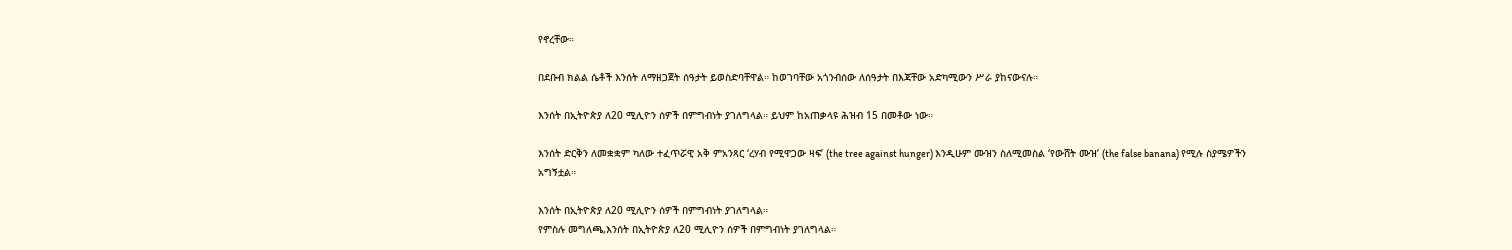የኖረቸው።

በደቡብ ክልል ሴቶች እንሰት ለማዘጋጀት ሰዓታት ይወስድባቸዋል። ከወገባቸው አጎንብሰው ለሰዓታት በእጃቸው አድካሚውን ሥራ ያከናውናሉ።

እንሰት በኢትዮጵያ ለ20 ሚሊዮን ሰዎች በምግብነት ያገለግላል። ይህም ከአጠቃላዩ ሕዝብ 15 በመቶው ነው።

እንሰት ድርቅን ለመቋቋም ካለው ተፈጥሯዊ አቅ ምአንጻር ‘ረሃብ የሚዋጋው ዛፍ’ (the tree against hunger) እንዲሁም ሙዝን ስለሚመስል ‘የውሸት ሙዝ’ (the false banana) የሚሉ ስያሜዎችን አግኝቷል።

እንሰት በኢትዮጵያ ለ20 ሚሊዮን ሰዎች በምግብነት ያገለግላል።
የምስሉ መግለጫ,እንሰት በኢትዮጵያ ለ20 ሚሊዮን ሰዎች በምግብነት ያገለግላል።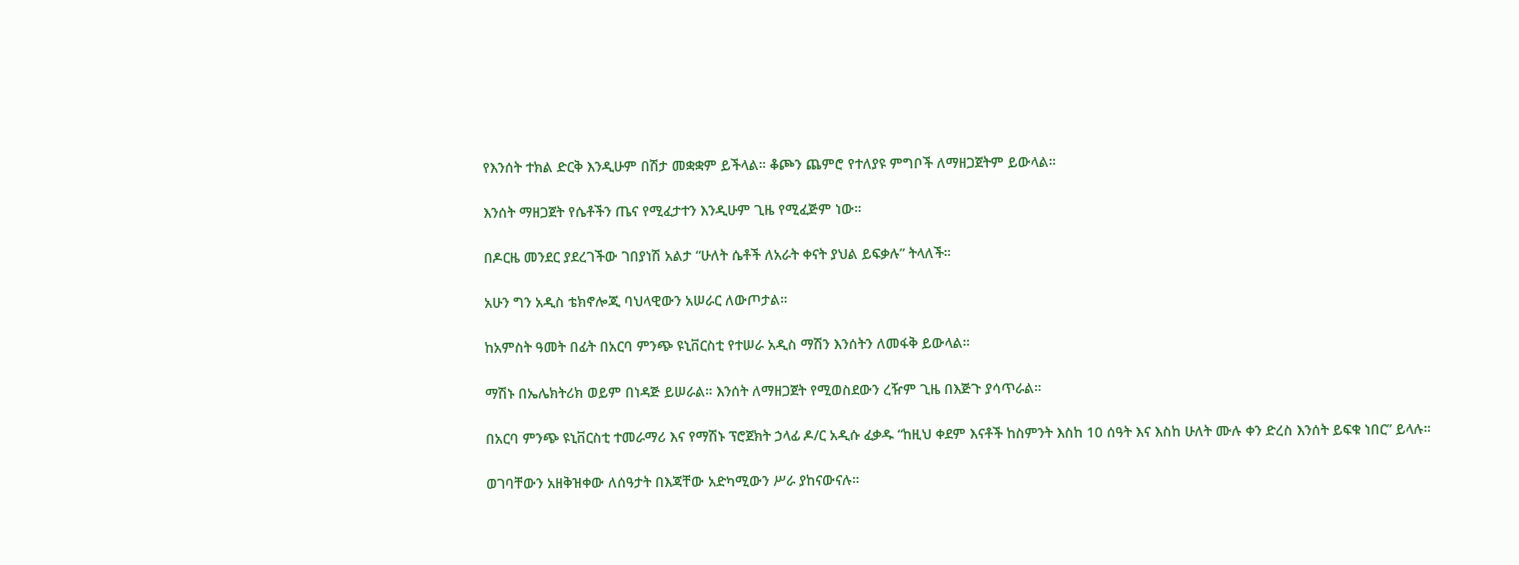የእንሰት ተክል ድርቅ እንዲሁም በሽታ መቋቋም ይችላል። ቆጮን ጨምሮ የተለያዩ ምግቦች ለማዘጋጀትም ይውላል።

እንሰት ማዘጋጀት የሴቶችን ጤና የሚፈታተን እንዲሁም ጊዜ የሚፈጅም ነው።

በዶርዜ መንደር ያደረገችው ገበያነሽ አልታ “ሁለት ሴቶች ለአራት ቀናት ያህል ይፍቃሉ” ትላለች።

አሁን ግን አዲስ ቴክኖሎጂ ባህላዊውን አሠራር ለውጦታል።

ከአምስት ዓመት በፊት በአርባ ምንጭ ዩኒቨርስቲ የተሠራ አዲስ ማሽን እንሰትን ለመፋቅ ይውላል።

ማሽኑ በኤሌክትሪክ ወይም በነዳጅ ይሠራል። እንሰት ለማዘጋጀት የሚወስደውን ረዥም ጊዜ በእጅጉ ያሳጥራል።

በአርባ ምንጭ ዩኒቨርስቲ ተመራማሪ እና የማሽኑ ፕሮጀክት ኃላፊ ዶ/ር አዲሱ ፈቃዱ “ከዚህ ቀደም እናቶች ከስምንት እስከ 10 ሰዓት እና እስከ ሁለት ሙሉ ቀን ድረስ እንሰት ይፍቁ ነበር” ይላሉ።

ወገባቸውን አዘቅዝቀው ለሰዓታት በእጃቸው አድካሚውን ሥራ ያከናውናሉ።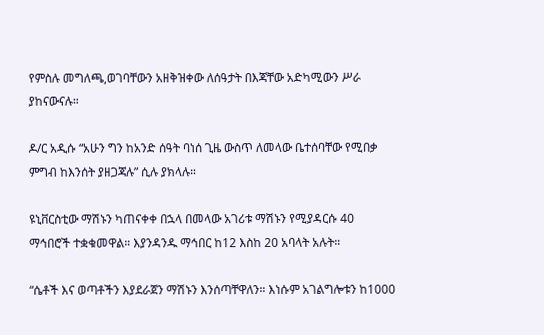የምስሉ መግለጫ,ወገባቸውን አዘቅዝቀው ለሰዓታት በእጃቸው አድካሚውን ሥራ ያከናውናሉ።

ዶ/ር አዲሱ “አሁን ግን ከአንድ ሰዓት ባነሰ ጊዜ ውስጥ ለመላው ቤተሰባቸው የሚበቃ ምግብ ከእንሰት ያዘጋጃሉ” ሲሉ ያክላሉ።

ዩኒቨርስቲው ማሽኑን ካጠናቀቀ በኋላ በመላው አገሪቱ ማሽኑን የሚያዳርሱ 40 ማኅበሮች ተቋቁመዋል። እያንዳንዱ ማኅበር ከ12 እስከ 20 አባላት አሉት።

“ሴቶች እና ወጣቶችን እያደራጀን ማሽኑን እንሰጣቸዋለን። እነሱም አገልግሎቱን ከ1000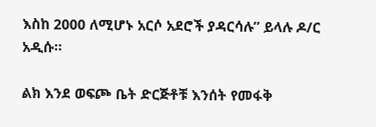እስከ 2000 ለሚሆኑ አርሶ አደሮች ያዳርሳሉ” ይላሉ ዶ/ር አዲሱ።

ልክ እንደ ወፍጮ ቤት ድርጅቶቹ እንሰት የመፋቅ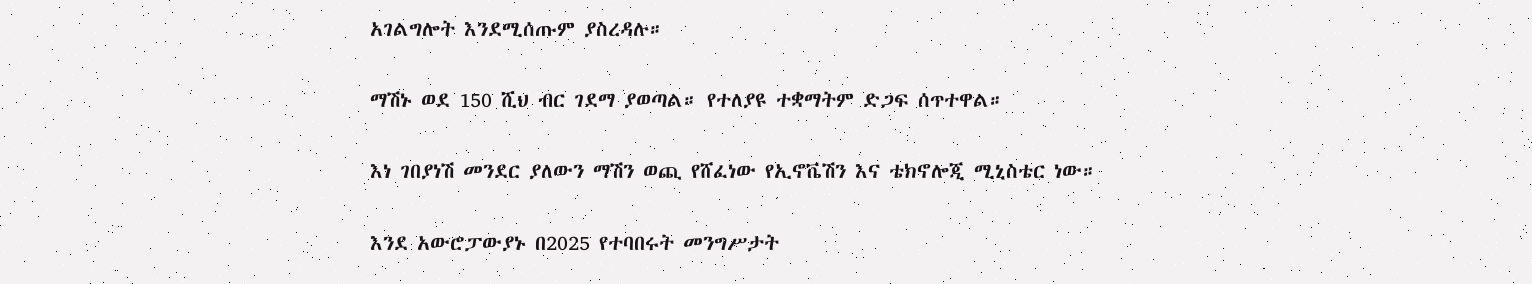አገልግሎት እንደሚሰጡም ያስረዳሉ።

ማሽኑ ወደ 150 ሺህ ብር ገደማ ያወጣል። የተለያዩ ተቋማትም ድጋፍ ሰጥተዋል።

እነ ገበያነሽ መንደር ያለውን ማሽን ወጪ የሸፈነው የኢኖቬሽን እና ቴክኖሎጂ ሚኒስቴር ነው።

እንደ አውሮፓውያኑ በ2025 የተባበሩት መንግሥታት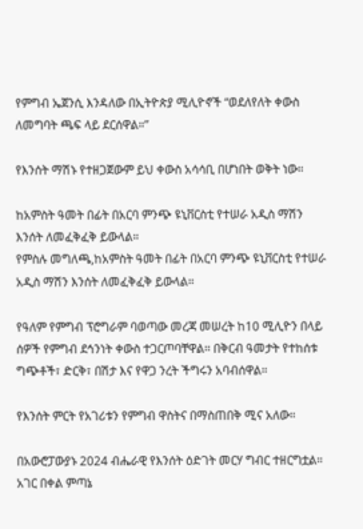የምግብ ኤጀንሲ እንዳለው በኢትዮጵያ ሚሊዮኖች “ወደለየለት ቀውስ ለመግባት ጫፍ ላይ ደርሰዋል።”

የእንሰት ማሽኑ የተዘጋጀውም ይህ ቀውስ አሳሳቢ በሆነበት ወቅት ነው።

ከአምስት ዓመት በፊት በአርባ ምንጭ ዩኒቨርስቲ የተሠራ አዲስ ማሽን እንሰት ለመፈቅፈቅ ይውላል።
የምስሉ መግለጫ,ከአምስት ዓመት በፊት በአርባ ምንጭ ዩኒቨርስቲ የተሠራ አዲስ ማሽን እንሰት ለመፈቅፈቅ ይውላል።

የዓለም የምግብ ፕሮግራም ባወጣው መረጃ መሠረት ከ10 ሚሊዮን በላይ ሰዎች የምግብ ደኅንነት ቀውስ ተጋርጦባቸዋል። በቅርብ ዓመታት የተከሰቱ ግጭቶች፣ ድርቅ፣ በሽታ እና የዋጋ ንረት ችግሩን አባብሰዋል።

የእንሰት ምርት የአገሪቱን የምግብ ዋስትና በማስጠበቅ ሚና አለው።

በአውሮፓውያኑ 2024 ብሔራዊ የእንሰት ዕድገት መርሃ ግብር ተዘርግቷል። አገር በቀል ምጣኔ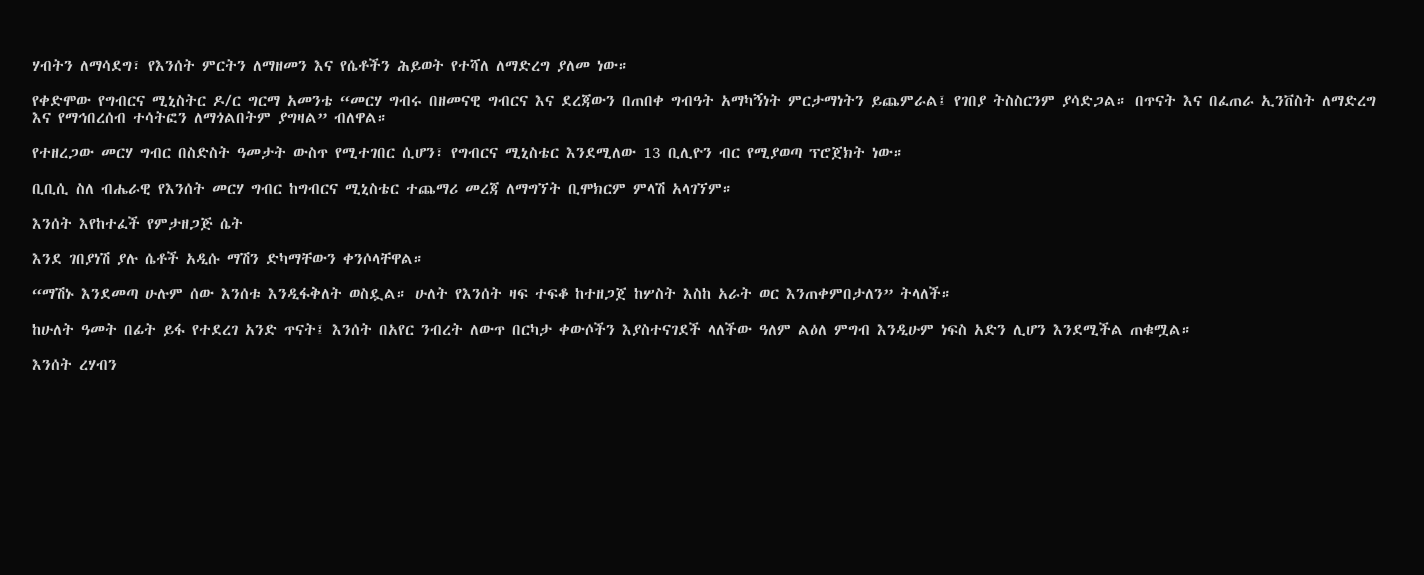ሃብትን ለማሳደግ፣ የእንሰት ምርትን ለማዘመን እና የሴቶችን ሕይወት የተሻለ ለማድረግ ያለመ ነው።

የቀድሞው የግብርና ሚኒስትር ዶ/ር ግርማ አመንቴ “መርሃ ግብሩ በዘመናዊ ግብርና እና ደረጃውን በጠበቀ ግብዓት አማካኝነት ምርታማነትን ይጨምራል፤ የገበያ ትስስርንም ያሳድጋል። በጥናት እና በፈጠራ ኢንቨስት ለማድረግ እና የማኅበረሰብ ተሳትፎን ለማጎልበትም ያግዛል” ብለዋል።

የተዘረጋው መርሃ ግብር በስድስት ዓመታት ውስጥ የሚተገበር ሲሆን፣ የግብርና ሚኒስቴር እንደሚለው 13 ቢሊዮን ብር የሚያወጣ ፕሮጀክት ነው።

ቢቢሲ ስለ ብሔራዊ የእንሰት መርሃ ግብር ከግብርና ሚኒስቴር ተጨማሪ መረጃ ለማግኘት ቢሞክርም ምላሽ አላገኘም።

እንሰት እየከተፈች የምታዘጋጅ ሴት

እንደ ገበያነሽ ያሉ ሴቶች አዲሱ ማሽን ድካማቸውን ቀንሶላቸዋል።

“ማሽኑ እንደመጣ ሁሉም ሰው እንሰቱ እንዲፋቅለት ወስዷል። ሁለት የእንሰት ዛፍ ተፍቆ ከተዘጋጀ ከሦስት እስከ አራት ወር እንጠቀምበታለን” ትላለች።

ከሁለት ዓመት በፊት ይፋ የተደረገ አንድ ጥናት፤ እንሰት በአየር ንብረት ለውጥ በርካታ ቀውሶችን እያስተናገደች ላለችው ዓለም ልዕለ ምግብ እንዲሁም ነፍስ አድን ሊሆን እንደሚችል ጠቁሟል።

እንሰት ረሃብን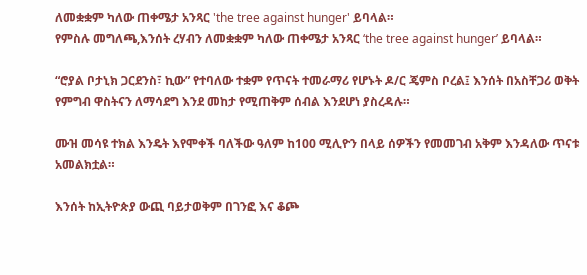ለመቋቋም ካለው ጠቀሜታ አንጻር 'the tree against hunger' ይባላል።
የምስሉ መግለጫ,እንሰት ረሃብን ለመቋቋም ካለው ጠቀሜታ አንጻር ‘the tree against hunger’ ይባላል።

“ሮያል ቦታኒክ ጋርደንስ፣ ኪው” የተባለው ተቋም የጥናት ተመራማሪ የሆኑት ዶ/ር ጄምስ ቦረል፤ እንሰት በአስቸጋሪ ወቅት የምግብ ዋስትናን ለማሳደግ እንደ መከታ የሚጠቅም ሰብል እንደሆነ ያስረዳሉ።

ሙዝ መሳዩ ተክል እንዴት እየሞቀች ባለችው ዓለም ከ100 ሚሊዮን በላይ ሰዎችን የመመገብ አቅም እንዳለው ጥናቱ አመልክቷል።

እንሰት ከኢትዮጵያ ውጪ ባይታወቅም በገንፎ እና ቆጮ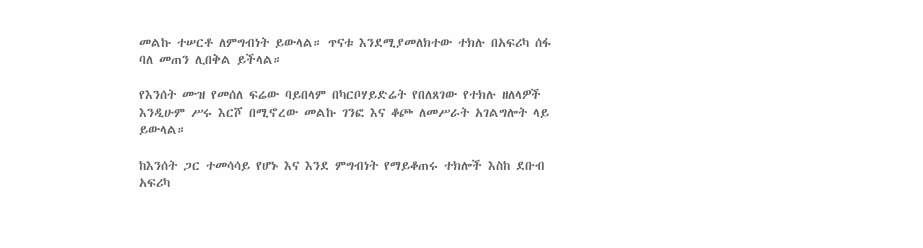መልኩ ተሠርቶ ለምግብነት ይውላል። ጥናቱ እንደሚያመለክተው ተክሉ በአፍሪካ ሰፋ ባለ መጠን ሊበቅል ይችላል።

የእንሰት ሙዝ የመሰለ ፍሬው ባይበላም በካርቦሃይድሬት የበለጸገው የተክሉ ዘለላዎች እንዲሁም ሥሩ እርሾ በሚኖረው መልኩ ገንፎ እና ቆጮ ለመሥራት አገልግሎት ላይ ይውላል።

ከእንሰት ጋር ተመሳሳይ የሆኑ እና እንደ ምግብነት የማይቆጠሩ ተክሎች እስከ ደቡብ አፍሪካ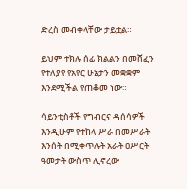ድረስ መብቀላቸው ታይቷል።

ይህም ተክሉ ሰፊ ክልልን በመሸፈን የተለያየ የአየር ሁኔታን መቋቋም እንደሚችል የጠቆመ ነው።

ሳይንቲስቶች የግብርና ዳሰሳዎች እንዲሁም የተከላ ሥራ በመሥራት እንሰት በሚቀጥሉት አራት ዐሥርት ዓመታት ውስጥ ሊኖረው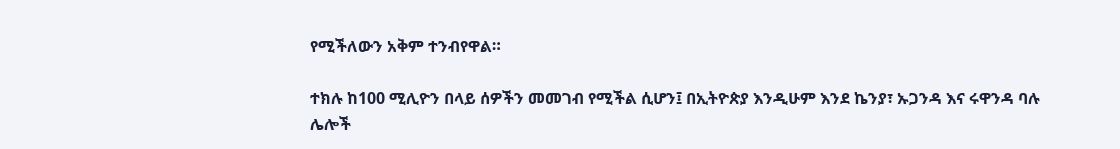የሚችለውን አቅም ተንብየዋል።

ተክሉ ከ100 ሚሊዮን በላይ ሰዎችን መመገብ የሚችል ሲሆን፤ በኢትዮጵያ እንዲሁም እንደ ኬንያ፣ ኡጋንዳ እና ሩዋንዳ ባሉ ሌሎች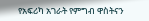የአፍሪካ አገራት የምግብ ዋስትናን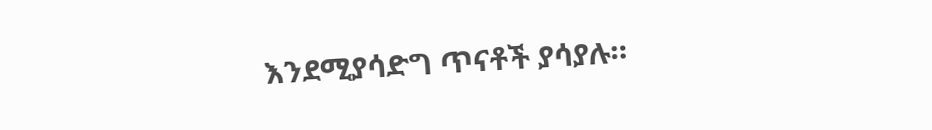እንደሚያሳድግ ጥናቶች ያሳያሉ።